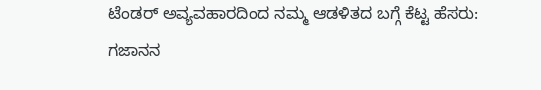ಟೆಂಡರ್ ಅವ್ಯವಹಾರದಿಂದ ನಮ್ಮ ಆಡಳಿತದ ಬಗ್ಗೆ ಕೆಟ್ಟ ಹೆಸರು: ಗಜಾನನ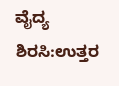ವೈದ್ಯ
ಶಿರಸಿ:ಉತ್ತರ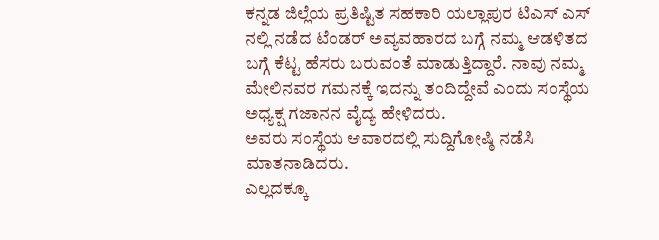ಕನ್ನಡ ಜಿಲ್ಲೆಯ ಪ್ರತಿಷ್ಟಿತ ಸಹಕಾರಿ ಯಲ್ಲಾಪುರ ಟಿಎಸ್ ಎಸ್ ನಲ್ಲಿ ನಡೆದ ಟೆಂಡರ್ ಅವ್ಯವಹಾರದ ಬಗ್ಗೆ ನಮ್ಮ ಆಡಳಿತದ ಬಗ್ಗೆ ಕೆಟ್ಟ ಹೆಸರು ಬರುವಂತೆ ಮಾಡುತ್ತಿದ್ದಾರೆ. ನಾವು ನಮ್ಮ ಮೇಲಿನವರ ಗಮನಕ್ಕೆ ಇದನ್ನು ತಂದಿದ್ದೇವೆ ಎಂದು ಸಂಸ್ಥೆಯ ಅಧ್ಯಕ್ಷ ಗಜಾನನ ವೈದ್ಯ ಹೇಳಿದರು.
ಅವರು ಸಂಸ್ಥೆಯ ಆವಾರದಲ್ಲಿ ಸುದ್ದಿಗೋಷ್ಠಿ ನಡೆಸಿ ಮಾತನಾಡಿದರು.
ಎಲ್ಲದಕ್ಕೂ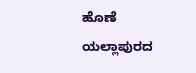ಹೊಣೆ ಯಲ್ಲಾಪುರದ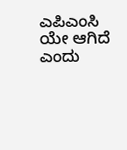ಎಪಿಎಂಸಿ ಯೇ ಆಗಿದೆ ಎಂದು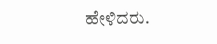ಹೇಳಿದರು.